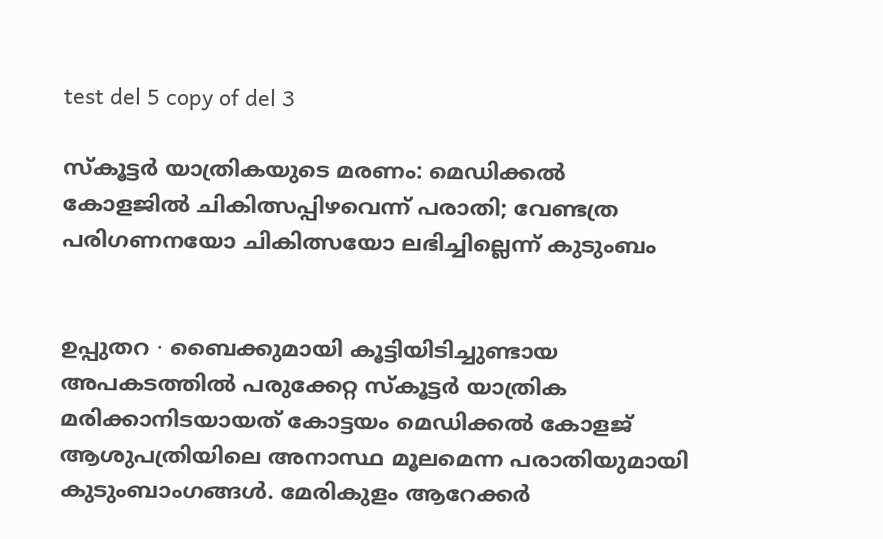test del 5 copy of del 3

സ്കൂട്ടർ യാത്രികയുട‌െ മരണം: മെ‍ഡിക്കൽ കോളജിൽ ചികിത്സപ്പിഴവെന്ന് പരാതി; വേണ്ടത്ര പരിഗണനയോ ചികിത്സയോ ലഭിച്ചില്ലെന്ന് കുടുംബം


ഉപ്പുതറ ∙ ബൈക്കുമായി കൂട്ടിയിടിച്ചുണ്ടായ അപകടത്തിൽ പരുക്കേറ്റ സ്കൂട്ടർ യാത്രിക മരിക്കാനിടയായത് കോട്ടയം മെഡിക്കൽ കോളജ് ആശുപത്രിയിലെ അനാസ്ഥ മൂലമെന്ന പരാതിയുമായി കുടുംബാംഗങ്ങൾ. മേരികുളം ആറേക്കർ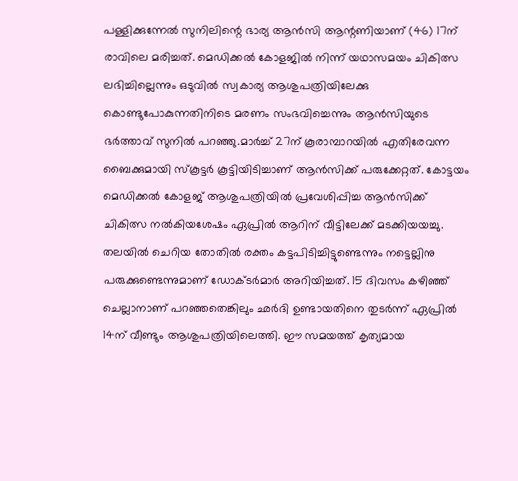പള്ളിക്കുന്നേൽ സുനിലിന്റെ ഭാര്യ ആൻസി ആന്റണിയാണ് (46) 17ന് രാവിലെ മരിച്ചത്. മെഡിക്കൽ കോളജിൽ നിന്ന് യഥാസമയം ചികിത്സ ലഭിച്ചില്ലെന്നും ഒടുവിൽ സ്വകാര്യ ആശുപത്രിയിലേക്കു കൊണ്ടുപോകുന്നതിനിടെ മരണം സംഭവിച്ചെന്നും ആൻസിയുടെ ഭർത്താവ് സുനിൽ പറഞ്ഞു.മാർച്ച് 27ന് കൂരാമ്പാറയിൽ എതിരേവന്ന ബൈക്കുമായി സ്കൂട്ടർ കൂട്ടിയിടിച്ചാണ് ആൻസിക്ക് പരുക്കേറ്റത്. കോട്ടയം മെഡിക്കൽ കോളജ് ആശുപത്രിയിൽ പ്രവേശിപ്പിച്ച ആൻസിക്ക് ചികിത്സ നൽകിയശേഷം ഏപ്രിൽ ആറിന് വീട്ടിലേക്ക് മടക്കിയയച്ചു. തലയിൽ ചെറിയ തോതിൽ രക്തം കട്ടപിടിച്ചിട്ടുണ്ടെന്നും നട്ടെല്ലിനു പരുക്കുണ്ടെന്നുമാണ് ഡോക്ടർമാർ അറിയിച്ചത്. 15 ദിവസം കഴിഞ്ഞ് ചെല്ലാനാണ് പറഞ്ഞതെങ്കിലും ഛർദി ഉണ്ടായതിനെ തുടർന്ന് ഏപ്രിൽ 14ന് വീണ്ടും ആശുപത്രിയിലെത്തി. ഈ സമയത്ത് കൃത്യമായ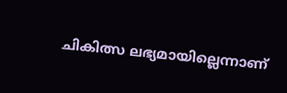ചികിത്സ ലഭ്യമായില്ലെന്നാണ്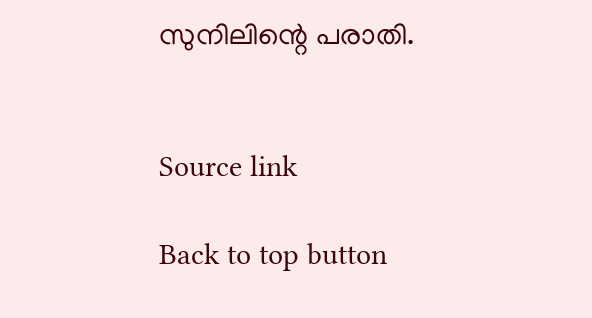സുനിലിന്റെ പരാതി.


Source link

Back to top button